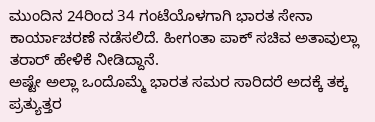ಮುಂದಿನ 24ರಿಂದ 34 ಗಂಟೆಯೊಳಗಾಗಿ ಭಾರತ ಸೇನಾ ಕಾರ್ಯಾಚರಣೆ ನಡೆಸಲಿದೆ. ಹೀಗಂತಾ ಪಾಕ್ ಸಚಿವ ಅತಾವುಲ್ಲಾ ತರಾರ್ ಹೇಳಿಕೆ ನೀಡಿದ್ದಾನೆ.
ಅಷ್ಟೇ ಅಲ್ಲಾ ಒಂದೊಮ್ಮೆ ಭಾರತ ಸಮರ ಸಾರಿದರೆ ಅದಕ್ಕೆ ತಕ್ಕ ಪ್ರತ್ಯುತ್ತರ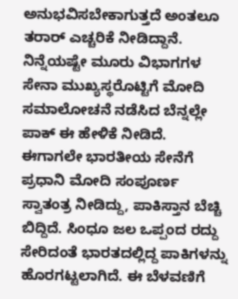ಅನುಭವಿಸಬೇಕಾಗುತ್ತದೆ ಅಂತಲೂ ತರಾರ್ ಎಚ್ಚರಿಕೆ ನೀಡಿದ್ದಾನೆ. ನಿನ್ನೆಯಷ್ಟೇ ಮೂರು ವಿಭಾಗಗಳ ಸೇನಾ ಮುಖ್ಯಸ್ಥರೊಟ್ಟಿಗೆ ಮೋದಿ ಸಮಾಲೋಚನೆ ನಡೆಸಿದ ಬೆನ್ನಲ್ಲೇ ಪಾಕ್ ಈ ಹೇಳಿಕೆ ನೀಡಿದೆ.
ಈಗಾಗಲೇ ಭಾರತೀಯ ಸೇನೆಗೆ ಪ್ರಧಾನಿ ಮೋದಿ ಸಂಪೂರ್ಣ ಸ್ವಾತಂತ್ರ ನೀಡಿದ್ದು, ಪಾಕಿಸ್ತಾನ ಬೆಚ್ಚಿ ಬಿದ್ದಿದೆ. ಸಿಂಧೂ ಜಲ ಒಪ್ಪಂದ ರದ್ದು ಸೇರಿದಂತೆ ಭಾರತದಲ್ಲಿದ್ದ ಪಾಕಿಗಳನ್ನು ಹೊರಗಟ್ಟಲಾಗಿದೆ. ಈ ಬೆಳವಣಿಗೆ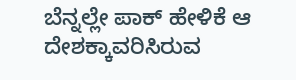ಬೆನ್ನಲ್ಲೇ ಪಾಕ್ ಹೇಳಿಕೆ ಆ ದೇಶಕ್ಕಾವರಿಸಿರುವ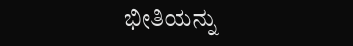ಭೀತಿಯನ್ನು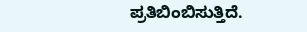ಪ್ರತಿಬಿಂಬಿಸುತ್ತಿದೆ.